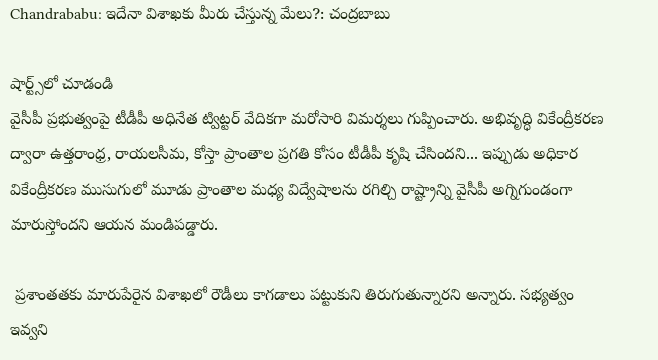Chandrababu: ఇదేనా విశాఖకు మీరు చేస్తున్న మేలు?: చంద్రబాబు

షార్ట్స్‌లో చూడండి
వైసీపీ ప్రభుత్వంపై టీడీపీ అధినేత ట్విట్టర్ వేదికగా మరోసారి విమర్శలు గుప్పించారు. అభివృద్ధి వికేంద్రీకరణ ద్వారా ఉత్తరాంధ్ర, రాయలసీమ, కోస్తా ప్రాంతాల ప్రగతి కోసం టీడీపీ కృషి చేసిందని... ఇప్పుడు అధికార వికేంద్రీకరణ ముసుగులో మూడు ప్రాంతాల మధ్య విద్వేషాలను రగిల్చి రాష్ట్రాన్ని వైసీపీ అగ్నిగుండంగా మారుస్తోందని ఆయన మండిపడ్డారు.

 ప్రశాంతతకు మారుపేరైన విశాఖలో రౌడీలు కాగడాలు పట్టుకుని తిరుగుతున్నారని అన్నారు. సభ్యత్వం ఇవ్వని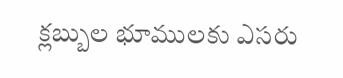క్లబ్బుల భూములకు ఎసరు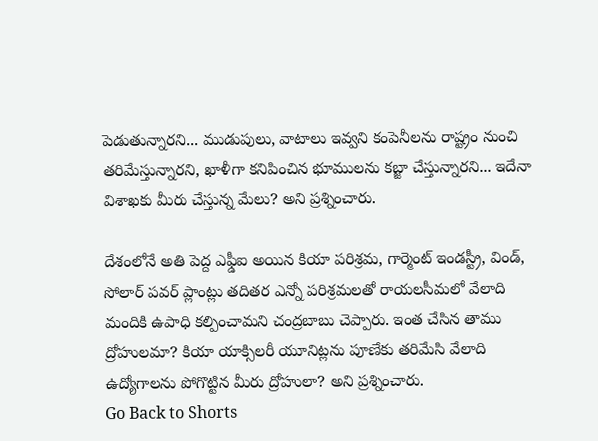పెడుతున్నారని... ముడుపులు, వాటాలు ఇవ్వని కంపెనీలను రాష్ట్రం నుంచి తరిమేస్తున్నారని, ఖాళీగా కనిపించిన భూములను కబ్జా చేస్తున్నారని... ఇదేనా విశాఖకు మీరు చేస్తున్న మేలు? అని ప్రశ్నించారు.

దేశంలోనే అతి పెద్ద ఎఫ్డీఐ అయిన కియా పరిశ్రమ, గార్మెంట్ ఇండస్ట్రీ, విండ్, సోలార్ పవర్ ప్లాంట్లు తదితర ఎన్నో పరిశ్రమలతో రాయలసీమలో వేలాది మందికి ఉపాధి కల్పించామని చంద్రబాబు చెప్పారు. ఇంత చేసిన తాము ద్రోహులమా? కియా యాక్సిలరీ యూనిట్లను పూణేకు తరిమేసి వేలాది ఉద్యోగాలను పోగొట్టిన మీరు ద్రోహులా? అని ప్రశ్నించారు.
Go Back to Shorts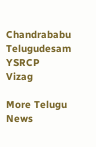Chandrababu
Telugudesam
YSRCP
Vizag

More Telugu News